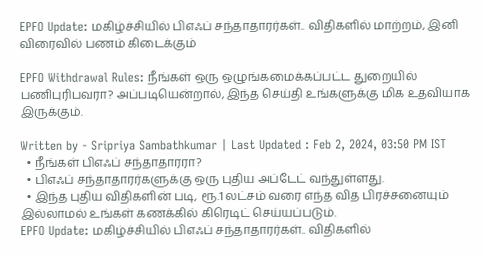EPFO Update: மகிழ்ச்சியில் பிஎஃப் சந்தாதாரர்கள்.. விதிகளில் மாற்றம், இனி விரைவில் பணம் கிடைக்கும்

EPFO Withdrawal Rules: நீங்கள் ஒரு ஒழுங்கமைக்கப்பட்ட துறையில் பணிபுரிபவரா? அப்படியென்றால், இந்த செய்தி உங்களுக்கு மிக உதவியாக இருக்கும்.

Written by - Sripriya Sambathkumar | Last Updated : Feb 2, 2024, 03:50 PM IST
  • நீங்கள் பிஎஃப் சந்தாதாரரா?
  • பிஎஃப் சந்தாதாரர்களுக்கு ஒரு புதிய அப்டேட் வந்துள்ளது.
  • இந்த புதிய விதிகளின் படி, ரூ.1 லட்சம் வரை எந்த வித பிரச்சனையும் இல்லாமல் உங்கள் கணக்கில் கிரெடிட் செய்யப்படும்.
EPFO Update: மகிழ்ச்சியில் பிஎஃப் சந்தாதாரர்கள்.. விதிகளில்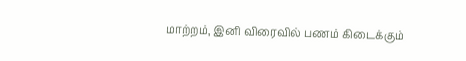மாற்றம், இனி விரைவில் பணம் கிடைக்கும்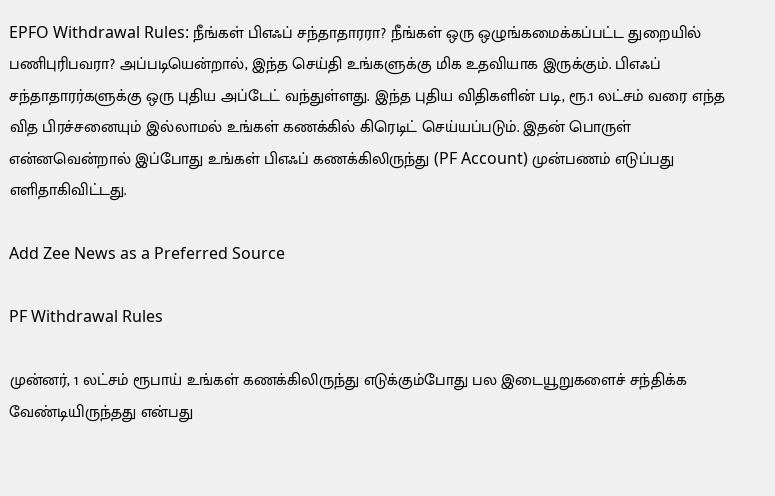EPFO Withdrawal Rules: நீங்கள் பிஎஃப் சந்தாதாரரா? நீங்கள் ஒரு ஒழுங்கமைக்கப்பட்ட துறையில் பணிபுரிபவரா? அப்படியென்றால், இந்த செய்தி உங்களுக்கு மிக உதவியாக இருக்கும். பிஎஃப் சந்தாதாரர்களுக்கு ஒரு புதிய அப்டேட் வந்துள்ளது. இந்த புதிய விதிகளின் படி, ரூ.1 லட்சம் வரை எந்த வித பிரச்சனையும் இல்லாமல் உங்கள் கணக்கில் கிரெடிட் செய்யப்படும். இதன் பொருள் என்னவென்றால் இப்போது உங்கள் பிஎஃப் கணக்கிலிருந்து (PF Account) முன்பணம் எடுப்பது எளிதாகிவிட்டது.

Add Zee News as a Preferred Source

PF Withdrawal Rules

முன்னர், 1 லட்சம் ரூபாய் உங்கள் கணக்கிலிருந்து எடுக்கும்போது பல இடையூறுகளைச் சந்திக்க வேண்டியிருந்தது என்பது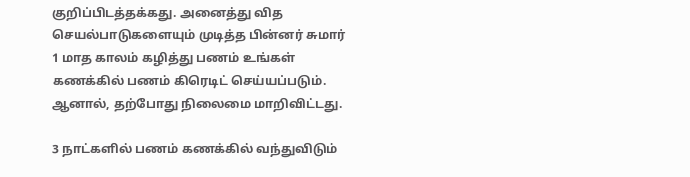குறிப்பிடத்தக்கது. அனைத்து வித செயல்பாடுகளையும் முடித்த பின்னர் சுமார் 1 மாத காலம் கழித்து பணம் உங்கள் கணக்கில் பணம் கிரெடிட் செய்யப்படும். ஆனால், தற்போது நிலைமை மாறிவிட்டது.

3 நாட்களில் பணம் கணக்கில் வந்துவிடும்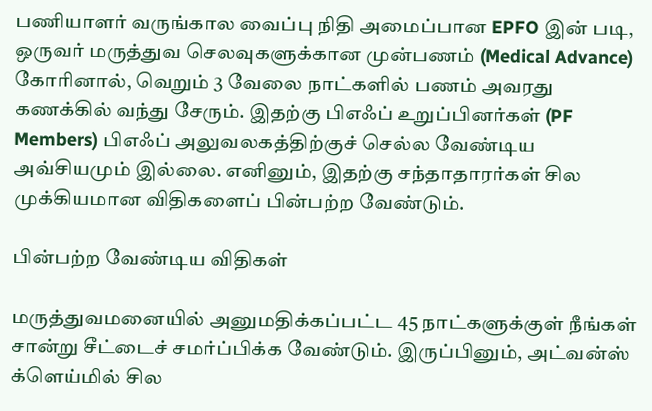பணியாளர் வருங்கால வைப்பு நிதி அமைப்பான EPFO இன் படி, ஒருவர் மருத்துவ செலவுகளுக்கான முன்பணம் (Medical Advance) கோரினால், வெறும் 3 வேலை நாட்களில் பணம் அவரது கணக்கில் வந்து சேரும். இதற்கு பிஎஃப் உறுப்பினர்கள் (PF Members) பிஎஃப் அலுவலகத்திற்குச் செல்ல வேண்டிய அவ்சியமும் இல்லை. எனினும், இதற்கு சந்தாதாரர்கள் சில முக்கியமான விதிகளைப் பின்பற்ற வேண்டும்.

பின்பற்ற வேண்டிய விதிகள்

மருத்துவமனையில் அனுமதிக்கப்பட்ட 45 நாட்களுக்குள் நீங்கள் சான்று சீட்டைச் சமர்ப்பிக்க வேண்டும். இருப்பினும், அட்வன்ஸ் க்ளெய்மில் சில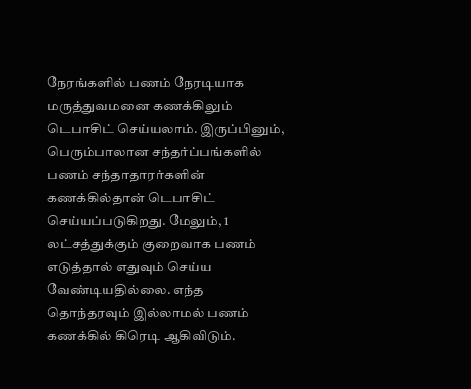நேரங்களில் பணம் நேரடியாக மருத்துவமனை கணக்கிலும் டெபாசிட் செய்யலாம். இருப்பினும், பெரும்பாலான சந்தர்ப்பங்களில் பணம் சந்தாதாரர்களின் கணக்கில்தான் டெபாசிட் செய்யப்படுகிறது. மேலும், 1 லட்சத்துக்கும் குறைவாக பணம் எடுத்தால் எதுவும் செய்ய வேண்டியதில்லை. எந்த தொந்தரவும் இல்லாமல் பணம் கணக்கில் கிரெடி ஆகிவிடும்.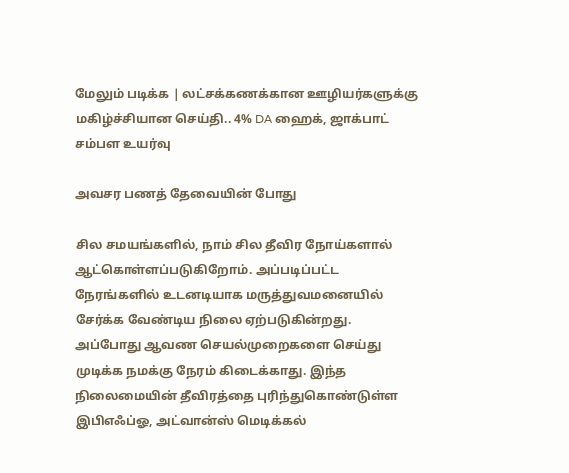மேலும் படிக்க | லட்சக்கணக்கான ஊழியர்களுக்கு மகிழ்ச்சியான செய்தி.. 4% DA ஹைக், ஜாக்பாட் சம்பள உயர்வு

அவசர பணத் தேவையின் போது

சில சமயங்களில், நாம் சில தீவிர நோய்களால் ஆட்கொள்ளப்படுகிறோம். அப்படிப்பட்ட நேரங்களில் உடனடியாக மருத்துவமனையில் சேர்க்க வேண்டிய நிலை ஏற்படுகின்றது. அப்போது ஆவண செயல்முறைகளை செய்து முடிக்க நமக்கு நேரம் கிடைக்காது. இந்த நிலைமையின் தீவிரத்தை புரிந்துகொண்டுள்ள இபிஎஃப்ஓ, அட்வான்ஸ் மெடிக்கல்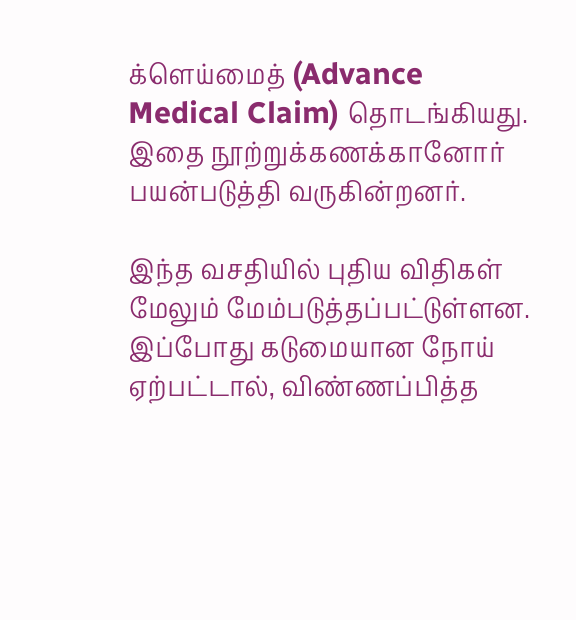க்ளெய்மைத் (Advance Medical Claim) தொடங்கியது. இதை நூற்றுக்கணக்கானோர் பயன்படுத்தி வருகின்றனர்.

இந்த வசதியில் புதிய விதிகள் மேலும் மேம்படுத்தப்பட்டுள்ளன. இப்போது கடுமையான நோய் ஏற்பட்டால், விண்ணப்பித்த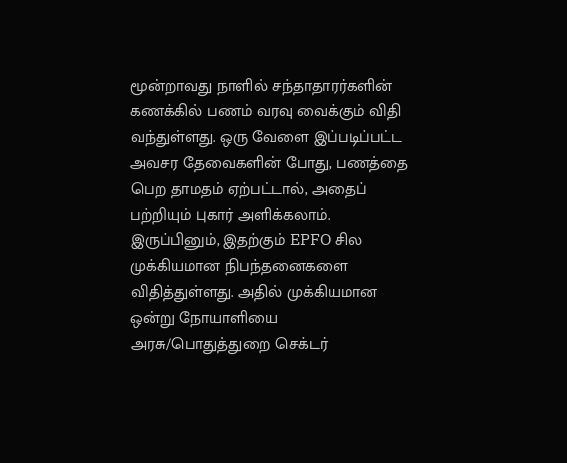மூன்றாவது நாளில் சந்தாதாரர்களின் கணக்கில் பணம் வரவு வைக்கும் விதி வந்துள்ளது. ஒரு வேளை இப்படிப்பட்ட அவசர தேவைகளின் போது, பணத்தை பெற தாமதம் ஏற்பட்டால், அதைப் பற்றியும் புகார் அளிக்கலாம். இருப்பினும், இதற்கும் EPFO சில முக்கியமான நிபந்தனைகளை விதித்துள்ளது. அதில் முக்கியமான ஒன்று நோயாளியை அரசு/பொதுத்துறை செக்டர்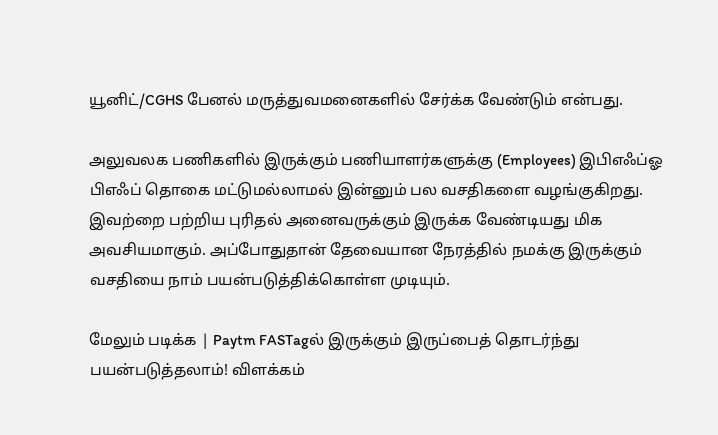யூனிட்/CGHS பேனல் மருத்துவமனைகளில் சேர்க்க வேண்டும் என்பது.

அலுவலக பணிகளில் இருக்கும் பணியாளர்களுக்கு (Employees) இபிஎஃப்ஓ பிஎஃப் தொகை மட்டுமல்லாமல் இன்னும் பல வசதிகளை வழங்குகிறது. இவற்றை பற்றிய புரிதல் அனைவருக்கும் இருக்க வேண்டியது மிக அவசியமாகும். அப்போதுதான் தேவையான நேரத்தில் நமக்கு இருக்கும் வசதியை நாம் பயன்படுத்திக்கொள்ள முடியும்.

மேலும் படிக்க | Paytm FASTagல் இருக்கும் இருப்பைத் தொடர்ந்து பயன்படுத்தலாம்! விளக்கம்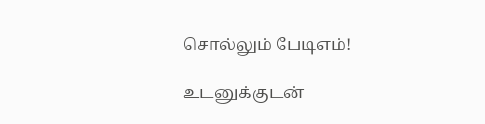சொல்லும் பேடிஎம்!

உடனுக்குடன்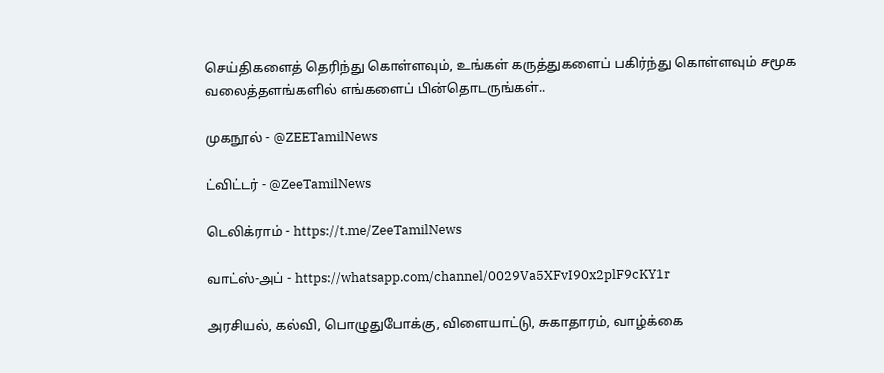செய்திகளைத் தெரிந்து கொள்ளவும், உங்கள் கருத்துகளைப் பகிர்ந்து கொள்ளவும் சமூக வலைத்தளங்களில் எங்களைப் பின்தொடருங்கள்..

முகநூல் - @ZEETamilNews

ட்விட்டர் - @ZeeTamilNews

டெலிக்ராம் - https://t.me/ZeeTamilNews

வாட்ஸ்-அப் - https://whatsapp.com/channel/0029Va5XFvI90x2plF9cKY1r

அரசியல், கல்வி, பொழுதுபோக்கு, விளையாட்டு, சுகாதாரம், வாழ்க்கை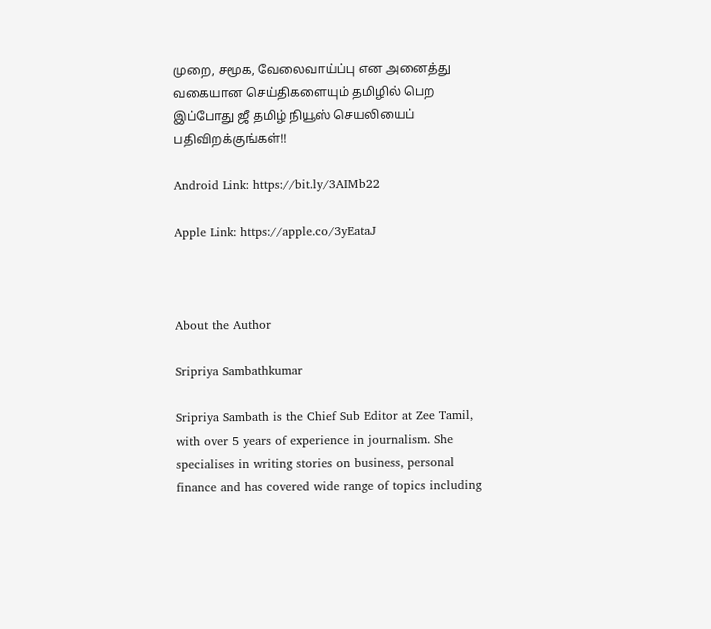முறை, சமூக, வேலைவாய்ப்பு என அனைத்து வகையான செய்திகளையும் தமிழில் பெற இப்போது ஜீ தமிழ் நியூஸ் செயலியைப் பதிவிறக்குங்கள்!!

Android Link: https://bit.ly/3AIMb22

Apple Link: https://apple.co/3yEataJ



About the Author

Sripriya Sambathkumar

Sripriya Sambath is the Chief Sub Editor at Zee Tamil, with over 5 years of experience in journalism. She specialises in writing stories on business, personal finance and has covered wide range of topics including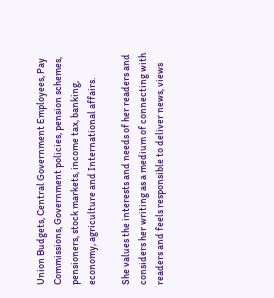Union Budgets, Central Government Employees, Pay Commissions, Government policies, pension schemes, pensioners, stock markets, income tax, banking, economy, agriculture and International affairs.

She values the interests and needs of her readers and considers her writing as a medium of connecting with readers and feels responsible to deliver news, views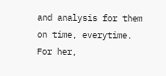and analysis for them on time, everytime. For her,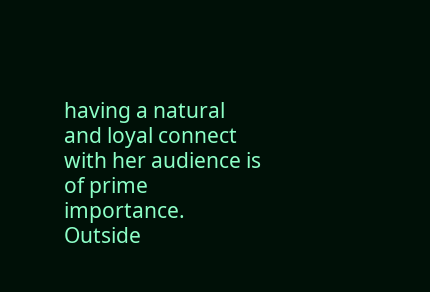having a natural and loyal connect with her audience is of prime importance. Outside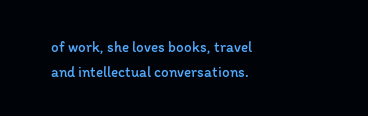of work, she loves books, travel and intellectual conversations.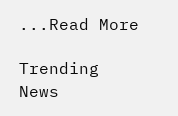...Read More

Trending News